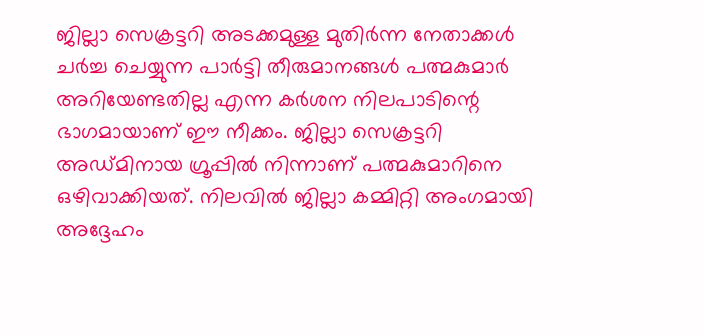ജില്ലാ സെക്രട്ടറി അടക്കമുള്ള മുതിർന്ന നേതാക്കൾ ചർച്ച ചെയ്യുന്ന പാർട്ടി തീരുമാനങ്ങൾ പത്മകുമാർ അറിയേണ്ടതില്ല എന്ന കർശന നിലപാടിന്റെ ഭാഗമായാണ് ഈ നീക്കം. ജില്ലാ സെക്രട്ടറി അഡ്മിനായ ഗ്രൂപ്പിൽ നിന്നാണ് പത്മകുമാറിനെ ഒഴിവാക്കിയത്. നിലവിൽ ജില്ലാ കമ്മിറ്റി അംഗമായി അദ്ദേഹം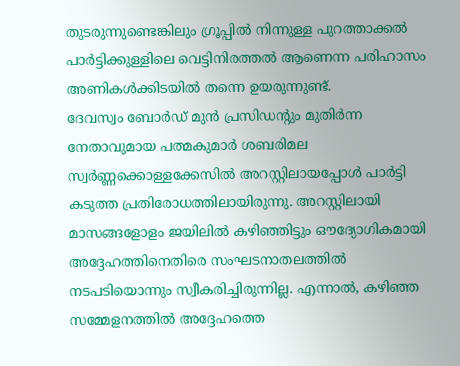തുടരുന്നുണ്ടെങ്കിലും ഗ്രൂപ്പിൽ നിന്നുള്ള പുറത്താക്കൽ പാർട്ടിക്കുള്ളിലെ വെട്ടിനിരത്തൽ ആണെന്ന പരിഹാസം അണികൾക്കിടയിൽ തന്നെ ഉയരുന്നുണ്ട്.
ദേവസ്വം ബോർഡ് മുൻ പ്രസിഡന്റും മുതിർന്ന നേതാവുമായ പത്മകുമാർ ശബരിമല സ്വർണ്ണക്കൊള്ളക്കേസിൽ അറസ്റ്റിലായപ്പോൾ പാർട്ടി കടുത്ത പ്രതിരോധത്തിലായിരുന്നു. അറസ്റ്റിലായി മാസങ്ങളോളം ജയിലിൽ കഴിഞ്ഞിട്ടും ഔദ്യോഗികമായി അദ്ദേഹത്തിനെതിരെ സംഘടനാതലത്തിൽ നടപടിയൊന്നും സ്വീകരിച്ചിരുന്നില്ല. എന്നാൽ, കഴിഞ്ഞ സമ്മേളനത്തിൽ അദ്ദേഹത്തെ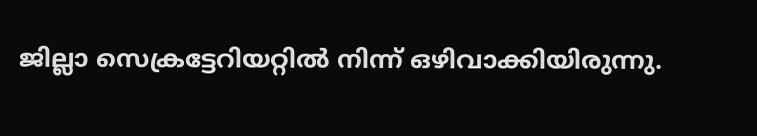ജില്ലാ സെക്രട്ടേറിയറ്റിൽ നിന്ന് ഒഴിവാക്കിയിരുന്നു.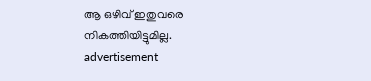ആ ഒഴിവ് ഇതുവരെ നികത്തിയിട്ടുമില്ല.
advertisement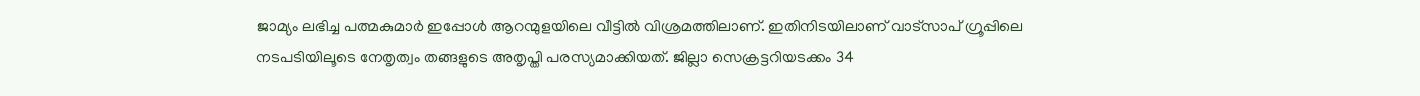ജാമ്യം ലഭിച്ച പത്മകുമാർ ഇപ്പോൾ ആറന്മുളയിലെ വീട്ടിൽ വിശ്രമത്തിലാണ്. ഇതിനിടയിലാണ് വാട്സാപ് ഗ്രൂപ്പിലെ നടപടിയിലൂടെ നേതൃത്വം തങ്ങളുടെ അതൃപ്തി പരസ്യമാക്കിയത്. ജില്ലാ സെക്രട്ടറിയടക്കം 34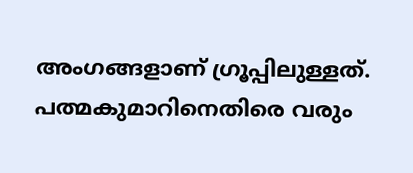അംഗങ്ങളാണ് ഗ്രൂപ്പിലുള്ളത്. പത്മകുമാറിനെതിരെ വരും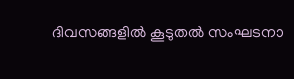ദിവസങ്ങളിൽ കൂടുതൽ സംഘടനാ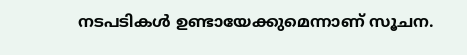നടപടികൾ ഉണ്ടായേക്കുമെന്നാണ് സൂചന.